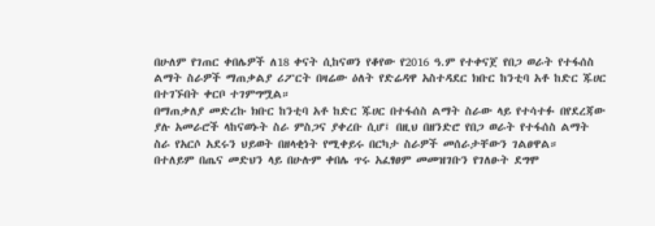በሁለም የገጠር ቀበሌዎች ለ18 ቀናት ሲከናወን የቆየው የ2016 ዓ.ም የተቀናጀ የበጋ ወራት የተፋሰስ ልማት ስራዎች ማጠቃልያ ሪፖርት በዛሬው ዕለት የድሬዳዋ አስተዳደር ክቡር ከንቲባ አቶ ከድር ጁሀር በተገኙበት ቀርቦ ተገምግሟል።
በማጠቃለያ መድረኩ ክቡር ከንቲባ አቶ ከድር ጁሀር በተፋሰስ ልማት ስራው ላይ የተሳተፉ በየደረጃው ያሉ አመራሮች ላከናወኑት ስራ ምስጋና ያቀረቡ ሲሆ፤ በዚህ በዘንድሮ የበጋ ወራት የተፋሰስ ልማት ስራ የአርሶ አደሩን ህይወት በዘላቂነት የሚቀይሩ በርካታ ስራዎች መሰራታቸውን ገልፀዋል።
በተለይም በጤና መድህን ላይ በሁሉም ቀበሌ ጥሩ አፈፃፀም መመዝገቡን የገለፁት ደግሞ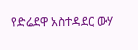የድሬደዋ አስተዳደር ውሃ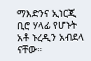ማእድንና ኢነርጂ ቢሮ ሃላፊ የሆኑት አቶ ኑረዲን አብደላ ናቸው።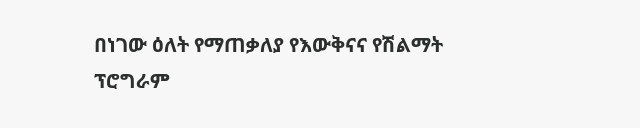በነገው ዕለት የማጠቃለያ የእውቅናና የሽልማት ፕሮግራም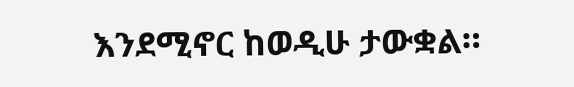እንደሚኖር ከወዲሁ ታውቋል።